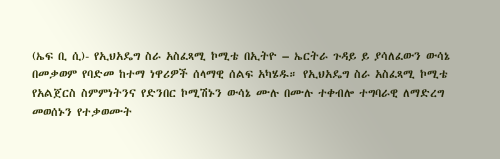(ኤፍ ቢ ሲ)- የኢህአዴግ ስራ አስፈጻሚ ኮሚቴ በኢትዮ – ኤርትራ ጉዳይ ይ ያሳለፈውን ውሳኔ በመቃወም የባድመ ከተማ ነዋሪዎች ሰላማዊ ሰልፍ አካሄዱ። የኢህአዴግ ስራ አስፈጻሚ ኮሚቴ የአልጀርስ ስምምነትንና የድንበር ኮሚሽኑን ውሳኔ ሙሉ በሙሉ ተቀብሎ ተግባራዊ ለማድረግ መወሰኑን የተቃወሙት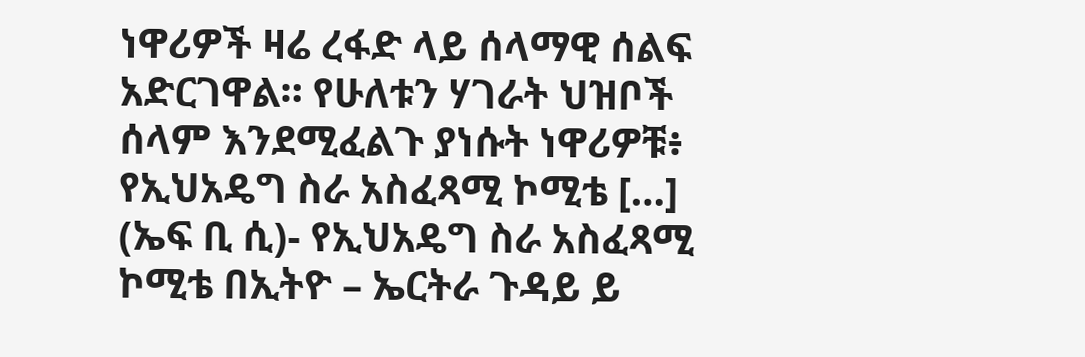ነዋሪዎች ዛሬ ረፋድ ላይ ሰላማዊ ሰልፍ አድርገዋል። የሁለቱን ሃገራት ህዝቦች ሰላም እንደሚፈልጉ ያነሱት ነዋሪዎቹ፥ የኢህአዴግ ስራ አስፈጻሚ ኮሚቴ […]
(ኤፍ ቢ ሲ)- የኢህአዴግ ስራ አስፈጻሚ ኮሚቴ በኢትዮ – ኤርትራ ጉዳይ ይ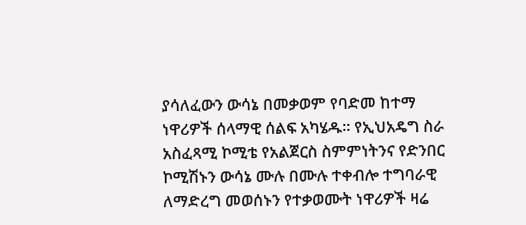ያሳለፈውን ውሳኔ በመቃወም የባድመ ከተማ ነዋሪዎች ሰላማዊ ሰልፍ አካሄዱ። የኢህአዴግ ስራ አስፈጻሚ ኮሚቴ የአልጀርስ ስምምነትንና የድንበር ኮሚሽኑን ውሳኔ ሙሉ በሙሉ ተቀብሎ ተግባራዊ ለማድረግ መወሰኑን የተቃወሙት ነዋሪዎች ዛሬ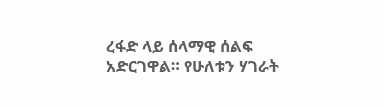ረፋድ ላይ ሰላማዊ ሰልፍ አድርገዋል። የሁለቱን ሃገራት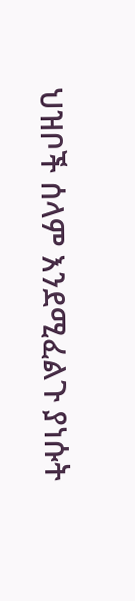ህዝቦች ሰላም እንደሚፈልጉ ያነሱት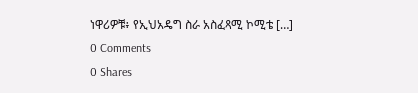ነዋሪዎቹ፥ የኢህአዴግ ስራ አስፈጻሚ ኮሚቴ […]
0 Comments
0 Shares